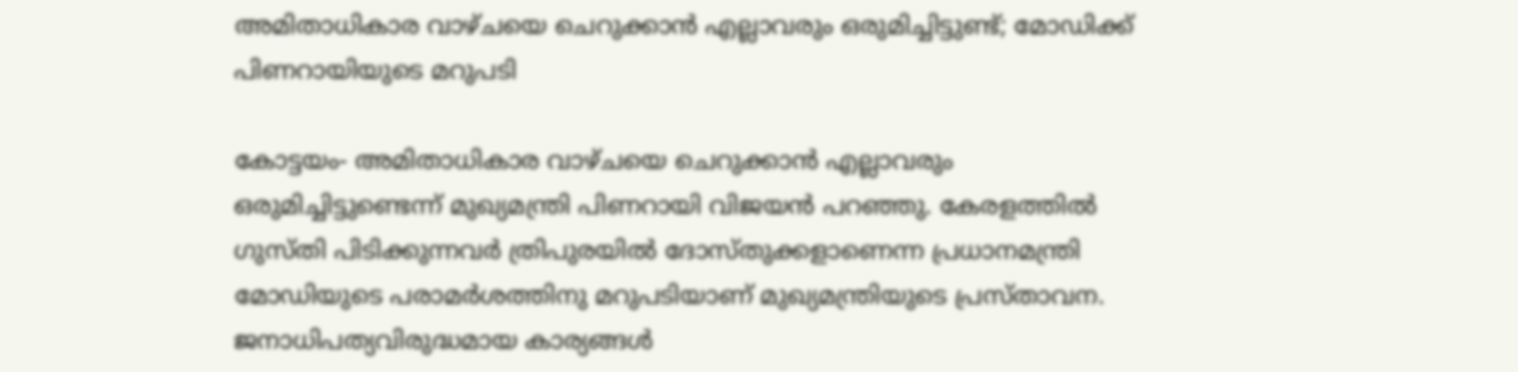അമിതാധികാര വാഴ്ചയെ ചെറുക്കാന്‍ എല്ലാവരും ഒരുമിച്ചിട്ടുണ്ട്; മോഡിക്ക് പിണറായിയുടെ മറുപടി

കോട്ടയം- അമിതാധികാര വാഴ്ചയെ ചെറുക്കാന്‍ എല്ലാവരും ഒരുമിച്ചിട്ടുണ്ടെന്ന് മുഖ്യമന്ത്രി പിണറായി വിജയന്‍ പറഞ്ഞു. കേരളത്തില്‍ ഗുസ്തി പിടിക്കുന്നവര്‍ ത്രിപുരയില്‍ ദോസ്തുക്കളാണെന്ന പ്രധാനമന്ത്രി മോഡിയുടെ പരാമര്‍ശത്തിനു മറുപടിയാണ് മുഖ്യമന്ത്രിയുടെ പ്രസ്താവന. ജനാധിപത്യവിരുദ്ധമായ കാര്യങ്ങള്‍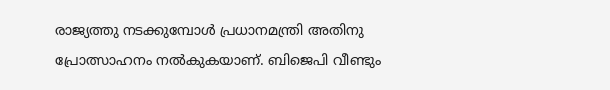രാജ്യത്തു നടക്കുമ്പോള്‍ പ്രധാനമന്ത്രി അതിനു പ്രോത്സാഹനം നല്‍കുകയാണ്. ബിജെപി വീണ്ടും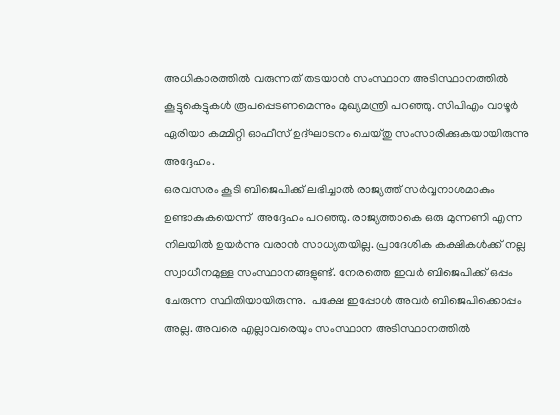അധികാരത്തില്‍ വരുന്നത് തടയാന്‍ സംസ്ഥാന അടിസ്ഥാനത്തില്‍ കൂട്ടുകെട്ടുകള്‍ രൂപപ്പെടണമെന്നും മുഖ്യമന്ത്രി പറഞ്ഞു. സിപിഎം വാഴൂര്‍ ഏരിയാ കമ്മിറ്റി ഓഫീസ് ഉദ്ഘാടനം ചെയ്തു സംസാരിക്കുകയായിരുന്നു അദ്ദേഹം.
ഒരവസരം കൂടി ബിജെപിക്ക് ലഭിച്ചാല്‍ രാജ്യത്ത് സര്‍വ്വനാശമാകും ഉണ്ടാകുകയെന്ന്  അദ്ദേഹം പറഞ്ഞു. രാജ്യത്താകെ ഒരു മുന്നണി എന്ന നിലയില്‍ ഉയര്‍ന്നു വരാന്‍ സാധ്യതയില്ല. പ്രാദേശിക കക്ഷികള്‍ക്ക് നല്ല സ്വാധീനമുള്ള സംസ്ഥാനങ്ങളുണ്ട്. നേരത്തെ ഇവര്‍ ബിജെപിക്ക് ഒപ്പം ചേരുന്ന സ്ഥിതിയായിരുന്നു.  പക്ഷേ ഇപ്പോള്‍ അവര്‍ ബിജെപിക്കൊപ്പം അല്ല. അവരെ എല്ലാവരെയും സംസ്ഥാന അടിസ്ഥാനത്തില്‍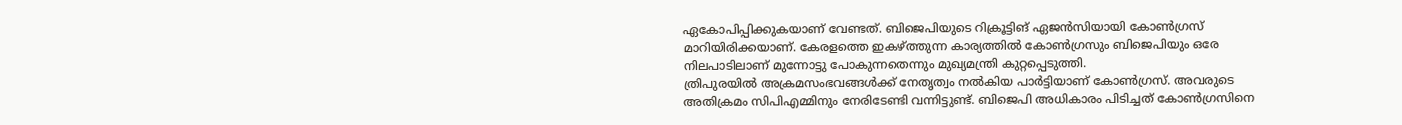ഏകോപിപ്പിക്കുകയാണ് വേണ്ടത്. ബിജെപിയുടെ റിക്രൂട്ടിങ് ഏജന്‍സിയായി കോണ്‍ഗ്രസ് മാറിയിരിക്കയാണ്. കേരളത്തെ ഇകഴ്ത്തുന്ന കാര്യത്തില്‍ കോണ്‍ഗ്രസും ബിജെപിയും ഒരേ നിലപാടിലാണ് മുന്നോട്ടു പോകുന്നതെന്നും മുഖ്യമന്ത്രി കുറ്റപ്പെടുത്തി.
ത്രിപുരയില്‍ അക്രമസംഭവങ്ങള്‍ക്ക് നേതൃത്വം നല്‍കിയ പാര്‍ട്ടിയാണ് കോണ്‍ഗ്രസ്. അവരുടെ അതിക്രമം സിപിഎമ്മിനും നേരിടേണ്ടി വന്നിട്ടുണ്ട്. ബിജെപി അധികാരം പിടിച്ചത് കോണ്‍ഗ്രസിനെ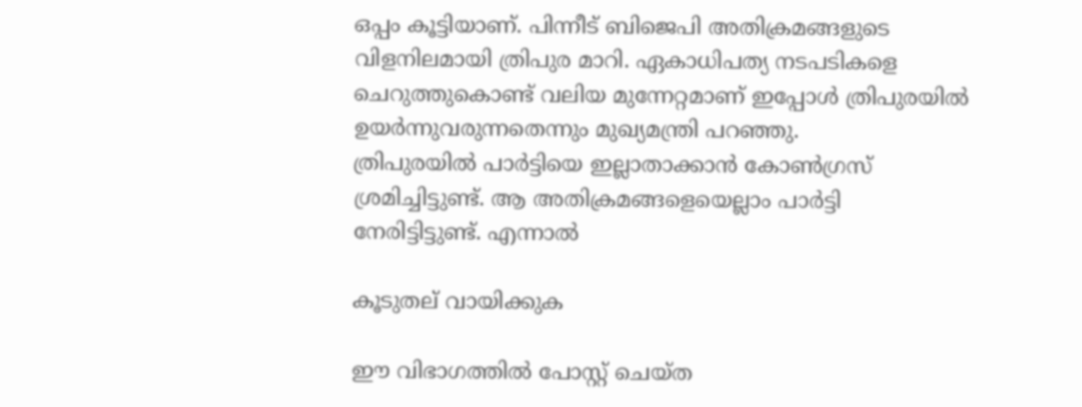ഒപ്പം കൂട്ടിയാണ്. പിന്നീട് ബിജെപി അതിക്രമങ്ങളുടെ വിളനിലമായി ത്രിപുര മാറി. ഏകാധിപത്യ നടപടികളെ ചെറുത്തുകൊണ്ട് വലിയ മുന്നേറ്റമാണ് ഇപ്പോള്‍ ത്രിപുരയില്‍ ഉയര്‍ന്നുവരുന്നതെന്നും മുഖ്യമന്ത്രി പറഞ്ഞു.
ത്രിപുരയില്‍ പാര്‍ട്ടിയെ ഇല്ലാതാക്കാന്‍ കോണ്‍ഗ്രസ് ശ്രമിച്ചിട്ടുണ്ട്. ആ അതിക്രമങ്ങളെയെല്ലാം പാര്‍ട്ടി നേരിട്ടിട്ടുണ്ട്. എന്നാല്‍

കൂടുതല് വായിക്കുക

ഈ വിഭാഗത്തിൽ പോസ്റ്റ് ചെയ്ത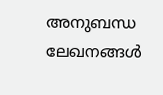അനുബന്ധ ലേഖനങ്ങൾ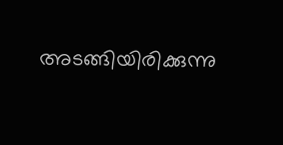അടങ്ങിയിരിക്കുന്നു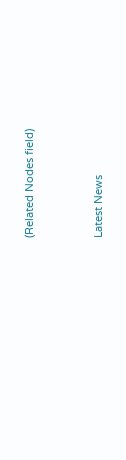(Related Nodes field)



Latest News